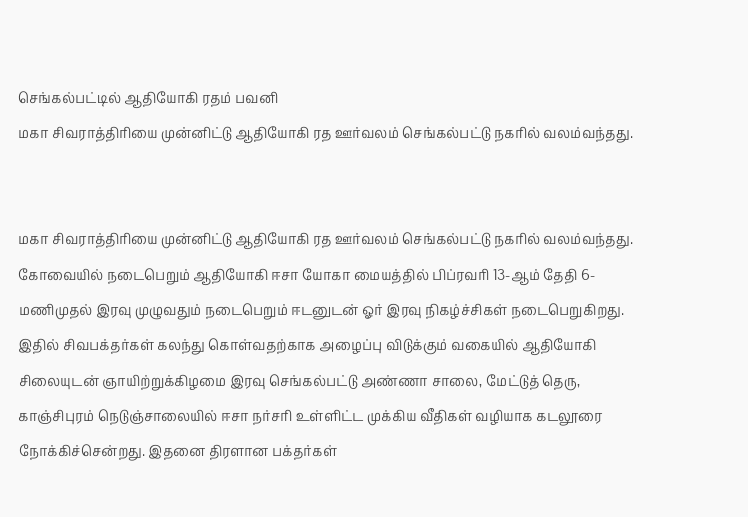செங்கல்பட்டில் ஆதியோகி ரதம் பவனி
மகா சிவராத்திரியை முன்னிட்டு ஆதியோகி ரத ஊர்வலம் செங்கல்பட்டு நகரில் வலம்வந்தது.


மகா சிவராத்திரியை முன்னிட்டு ஆதியோகி ரத ஊர்வலம் செங்கல்பட்டு நகரில் வலம்வந்தது.
கோவையில் நடைபெறும் ஆதியோகி ஈசா யோகா மையத்தில் பிப்ரவரி 13-ஆம் தேதி 6-மணிமுதல் இரவு முழுவதும் நடைபெறும் ஈடனுடன் ஓர் இரவு நிகழ்ச்சிகள் நடைபெறுகிறது. இதில் சிவபக்தர்கள் கலந்து கொள்வதற்காக அழைப்பு விடுக்கும் வகையில் ஆதியோகி சிலையுடன் ஞாயிற்றுக்கிழமை இரவு செங்கல்பட்டு அண்ணா சாலை, மேட்டுத் தெரு, காஞ்சிபுரம் நெடுஞ்சாலையில் ஈசா நர்சரி உள்ளிட்ட முக்கிய வீதிகள் வழியாக கடலூரை நோக்கிச்சென்றது. இதனை திரளான பக்தர்கள்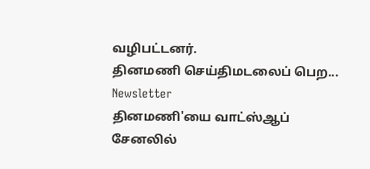வழிபட்டனர்.
தினமணி செய்திமடலைப் பெற... Newsletter
தினமணி'யை வாட்ஸ்ஆப் சேனலில்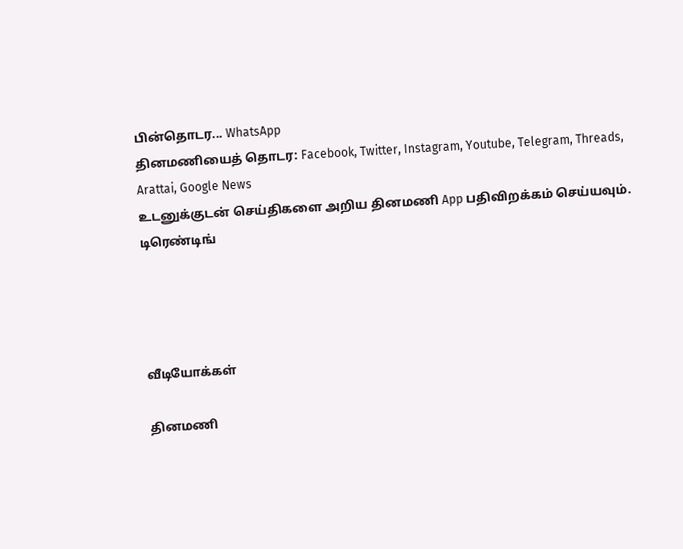பின்தொடர... WhatsApp
தினமணியைத் தொடர: Facebook, Twitter, Instagram, Youtube, Telegram, Threads, Arattai, Google News
உடனுக்குடன் செய்திகளை அறிய தினமணி App பதிவிறக்கம் செய்யவும்.
டிரெண்டிங்




வீடியோக்கள்

தினமணி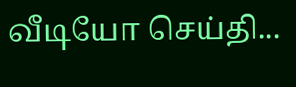வீடியோ செய்தி...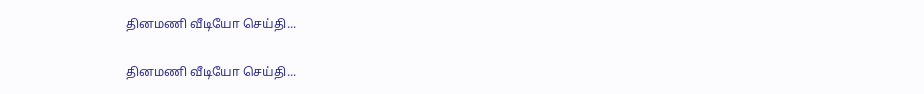தினமணி வீடியோ செய்தி...

தினமணி வீடியோ செய்தி...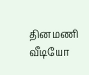தினமணி வீடியோ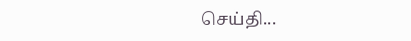செய்தி...